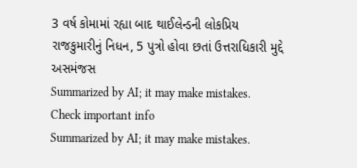3 વર્ષ કોમામાં રહ્યા બાદ થાઈલેન્ડની લોકપ્રિય રાજકુમારીનું નિધન, 5 પુત્રો હોવા છતાં ઉત્તરાધિકારી મુદ્દે અસમંજસ
Summarized by AI; it may make mistakes. Check important info
Summarized by AI; it may make mistakes.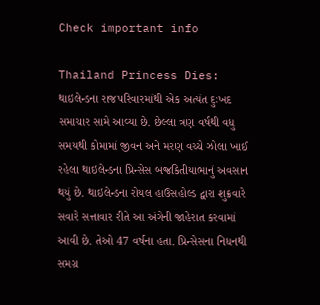Check important info

Thailand Princess Dies: થાઇલેન્ડના રાજપરિવારમાંથી એક અત્યંત દુઃખદ સમાચાર સામે આવ્યા છે. છેલ્લા ત્રણ વર્ષથી વધુ સમયથી કોમામાં જીવન અને મરણ વચ્ચે ઝોલા ખાઈ રહેલા થાઇલેન્ડના પ્રિન્સેસ બજ્રકિતીયાભાનું અવસાન થયું છે. થાઇલેન્ડના રોયલ હાઉસહોલ્ડ દ્વારા શુક્રવારે સવારે સત્તાવાર રીતે આ અંગેની જાહેરાત કરવામાં આવી છે. તેઓ 47 વર્ષના હતા. પ્રિન્સેસના નિધનથી સમગ્ર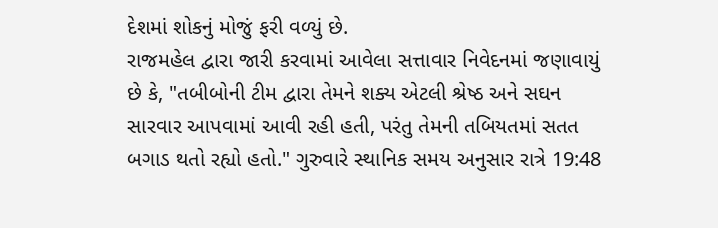દેશમાં શોકનું મોજું ફરી વળ્યું છે.
રાજમહેલ દ્વારા જારી કરવામાં આવેલા સત્તાવાર નિવેદનમાં જણાવાયું છે કે, "તબીબોની ટીમ દ્વારા તેમને શક્ય એટલી શ્રેષ્ઠ અને સઘન સારવાર આપવામાં આવી રહી હતી, પરંતુ તેમની તબિયતમાં સતત બગાડ થતો રહ્યો હતો." ગુરુવારે સ્થાનિક સમય અનુસાર રાત્રે 19:48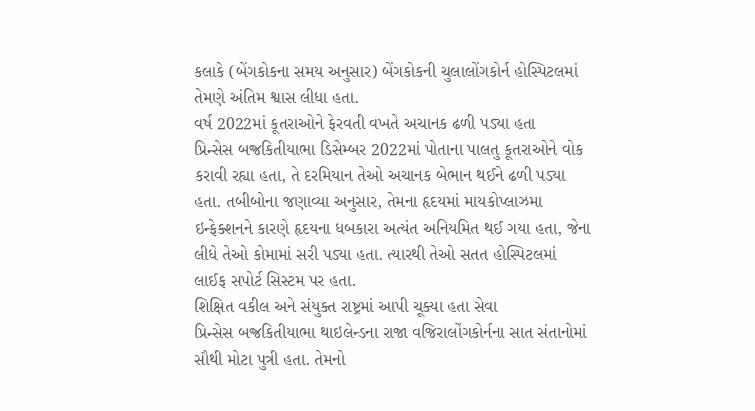કલાકે (બેંગકોકના સમય અનુસાર) બેંગકોકની ચુલાલોંગકોર્ન હોસ્પિટલમાં તેમણે અંતિમ શ્વાસ લીધા હતા.
વર્ષ 2022માં કૂતરાઓને ફેરવતી વખતે અચાનક ઢળી પડ્યા હતા
પ્રિન્સેસ બજ્રકિતીયાભા ડિસેમ્બર 2022માં પોતાના પાલતુ કૂતરાઓને વોક કરાવી રહ્યા હતા, તે દરમિયાન તેઓ અચાનક બેભાન થઈને ઢળી પડ્યા હતા. તબીબોના જણાવ્યા અનુસાર, તેમના હૃદયમાં માયકોપ્લાઝમા ઇન્ફેક્શનને કારણે હૃદયના ધબકારા અત્યંત અનિયમિત થઈ ગયા હતા, જેના લીધે તેઓ કોમામાં સરી પડ્યા હતા. ત્યારથી તેઓ સતત હોસ્પિટલમાં લાઈફ સપોર્ટ સિસ્ટમ પર હતા.
શિક્ષિત વકીલ અને સંયુક્ત રાષ્ટ્રમાં આપી ચૂક્યા હતા સેવા
પ્રિન્સેસ બજ્રકિતીયાભા થાઇલેન્ડના રાજા વજિરાલોંગકોર્નના સાત સંતાનોમાં સૌથી મોટા પુત્રી હતા. તેમનો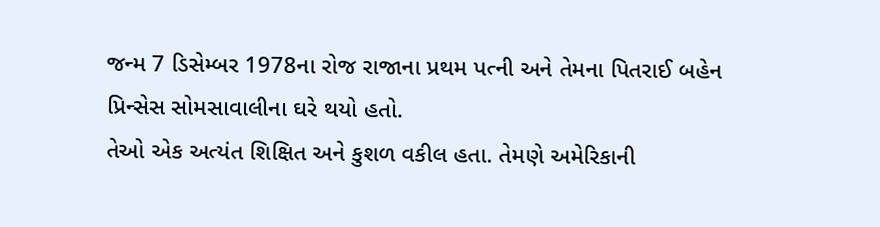જન્મ 7 ડિસેમ્બર 1978ના રોજ રાજાના પ્રથમ પત્ની અને તેમના પિતરાઈ બહેન પ્રિન્સેસ સોમસાવાલીના ઘરે થયો હતો.
તેઓ એક અત્યંત શિક્ષિત અને કુશળ વકીલ હતા. તેમણે અમેરિકાની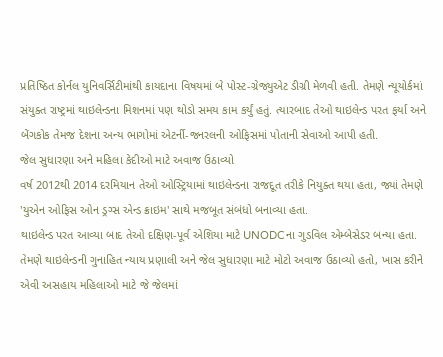પ્રતિષ્ઠિત કોર્નલ યુનિવર્સિટીમાંથી કાયદાના વિષયમાં બે પોસ્ટ-ગ્રેજ્યુએટ ડીગ્રી મેળવી હતી. તેમણે ન્યૂયોર્કમાં સંયુક્ત રાષ્ટ્રમાં થાઇલેન્ડના મિશનમાં પણ થોડો સમય કામ કર્યું હતું. ત્યારબાદ તેઓ થાઇલેન્ડ પરત ફર્યા અને બેંગકોક તેમજ દેશના અન્ય ભાગોમાં એટર્ની-જનરલની ઓફિસમાં પોતાની સેવાઓ આપી હતી.
જેલ સુધારણા અને મહિલા કેદીઓ માટે અવાજ ઉઠાવ્યો
વર્ષ 2012થી 2014 દરમિયાન તેઓ ઓસ્ટ્રિયામાં થાઇલેન્ડના રાજદૂત તરીકે નિયુક્ત થયા હતા, જ્યાં તેમણે 'યુએન ઓફિસ ઓન ડ્રગ્સ એન્ડ ક્રાઇમ' સાથે મજબૂત સંબંધો બનાવ્યા હતા.
થાઇલેન્ડ પરત આવ્યા બાદ તેઓ દક્ષિણ-પૂર્વ એશિયા માટે UNODCના ગુડવિલ એમ્બેસેડર બન્યા હતા. તેમણે થાઇલેન્ડની ગુનાહિત ન્યાય પ્રણાલી અને જેલ સુધારણા માટે મોટો અવાજ ઉઠાવ્યો હતો, ખાસ કરીને એવી અસહાય મહિલાઓ માટે જે જેલમાં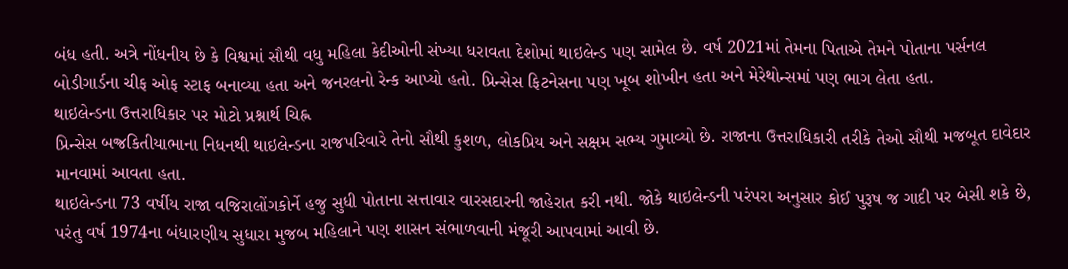બંધ હતી. અત્રે નોંધનીય છે કે વિશ્વમાં સૌથી વધુ મહિલા કેદીઓની સંખ્યા ધરાવતા દેશોમાં થાઇલેન્ડ પણ સામેલ છે. વર્ષ 2021માં તેમના પિતાએ તેમને પોતાના પર્સનલ બોડીગાર્ડના ચીફ ઓફ સ્ટાફ બનાવ્યા હતા અને જનરલનો રેન્ક આપ્યો હતો. પ્રિન્સેસ ફિટનેસના પણ ખૂબ શોખીન હતા અને મેરેથોન્સમાં પણ ભાગ લેતા હતા.
થાઇલેન્ડના ઉત્તરાધિકાર પર મોટો પ્રશ્નાર્થ ચિહ્ન
પ્રિન્સેસ બજ્રકિતીયાભાના નિધનથી થાઇલેન્ડના રાજપરિવારે તેનો સૌથી કુશળ, લોકપ્રિય અને સક્ષમ સભ્ય ગુમાવ્યો છે. રાજાના ઉત્તરાધિકારી તરીકે તેઓ સૌથી મજબૂત દાવેદાર માનવામાં આવતા હતા.
થાઇલેન્ડના 73 વર્ષીય રાજા વજિરાલોંગકોર્ને હજુ સુધી પોતાના સત્તાવાર વારસદારની જાહેરાત કરી નથી. જોકે થાઇલેન્ડની પરંપરા અનુસાર કોઈ પુરૂષ જ ગાદી પર બેસી શકે છે, પરંતુ વર્ષ 1974ના બંધારણીય સુધારા મુજબ મહિલાને પણ શાસન સંભાળવાની મંજૂરી આપવામાં આવી છે.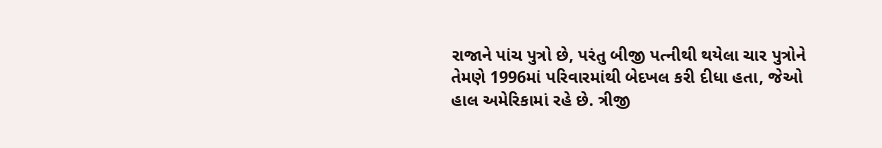રાજાને પાંચ પુત્રો છે, પરંતુ બીજી પત્નીથી થયેલા ચાર પુત્રોને તેમણે 1996માં પરિવારમાંથી બેદખલ કરી દીધા હતા, જેઓ હાલ અમેરિકામાં રહે છે. ત્રીજી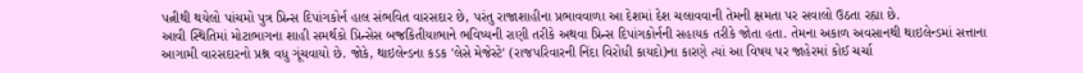પત્નીથી થયેલો પાંચમો પુત્ર પ્રિન્સ દિપાંગકોર્ન હાલ સંભવિત વારસદાર છે, પરંતુ રાજાશાહીના પ્રભાવવાળા આ દેશમાં દેશ ચલાવવાની તેમની ક્ષમતા પર સવાલો ઉઠતા રહ્યા છે.
આવી સ્થિતિમાં મોટાભાગના શાહી સમર્થકો પ્રિન્સેસ બજ્રકિતીયાભાને ભવિષ્યની રાણી તરીકે અથવા પ્રિન્સ દિપાંગકોર્નની સહાયક તરીકે જોતા હતા. તેમના અકાળ અવસાનથી થાઇલેન્ડમાં સત્તાના આગામી વારસદારનો પ્રશ્ન વધુ ગૂંચવાયો છે. જોકે, થાઇલેન્ડના કડક 'લેસે મેજેસ્ટે' (રાજપરિવારની નિંદા વિરોધી કાયદો)ના કારણે ત્યાં આ વિષય પર જાહેરમાં કોઈ ચર્ચા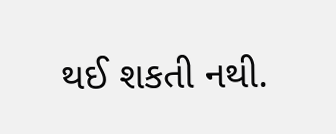થઈ શકતી નથી.